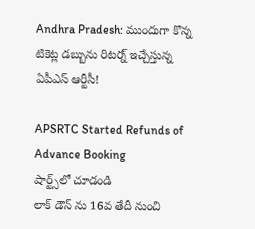Andhra Pradesh: ముందుగా కొన్న టికెట్ల డబ్బును రిటర్న్ ఇచ్చేస్తున్న ఏపీఎస్ ఆర్టీసీ!

APSRTC Started Refunds of Advance Booking
షార్ట్స్‌లో చూడండి
లాక్ డౌన్ ను 16వ తేదీ నుంచి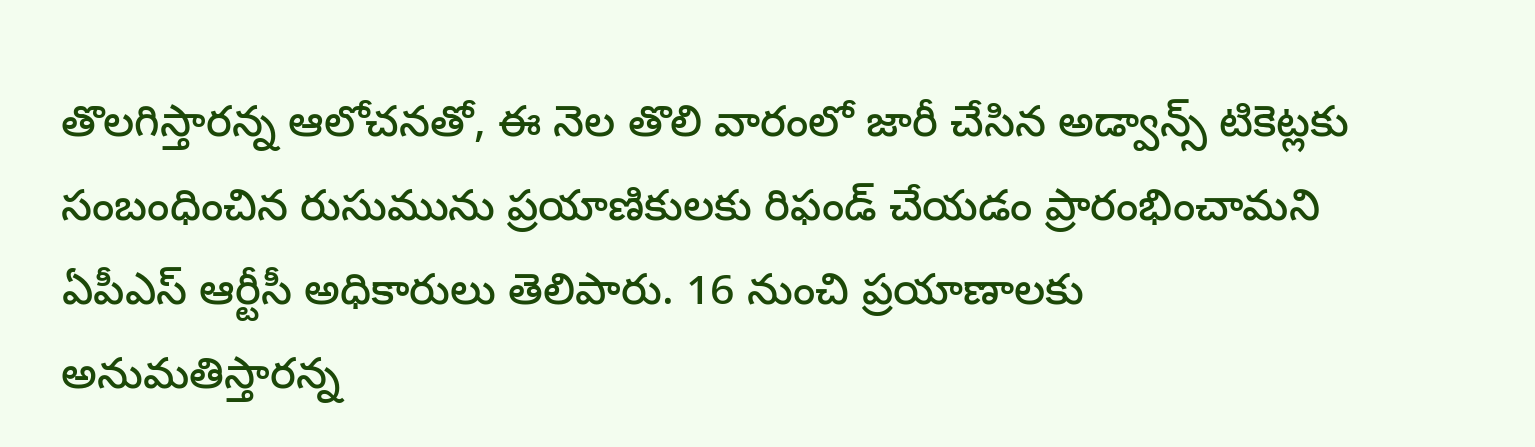తొలగిస్తారన్న ఆలోచనతో, ఈ నెల తొలి వారంలో జారీ చేసిన అడ్వాన్స్ టికెట్లకు సంబంధించిన రుసుమును ప్రయాణికులకు రిఫండ్ చేయడం ప్రారంభించామని ఏపీఎస్ ఆర్టీసీ అధికారులు తెలిపారు. 16 నుంచి ప్రయాణాలకు అనుమతిస్తారన్న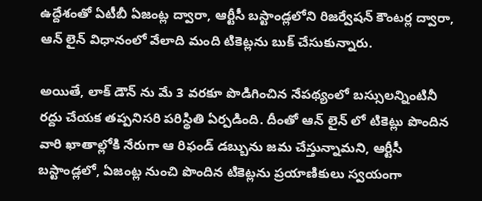ఉద్దేశంతో ఏటీబీ ఏజంట్ల ద్వారా, ఆర్టీసీ బస్టాండ్లలోని రిజర్వేషన్ కౌంటర్ల ద్వారా, ఆన్ లైన్ విధానంలో వేలాది మంది టికెట్లను బుక్ చేసుకున్నారు.

అయితే, లాక్ డౌన్ ను మే 3 వరకూ పొడిగించిన నేపథ్యంలో బస్సులన్నింటినీ రద్దు చేయక తప్పనిసరి పరిస్థితి ఏర్పడింది. దీంతో ఆన్ లైన్ లో టికెట్లు పొందిన వారి ఖాతాల్లోకి నేరుగా ఆ రిఫండ్ డబ్బును జమ చేస్తున్నామని, ఆర్టీసీ బస్టాండ్లలో, ఏజంట్ల నుంచి పొందిన టికెట్లను ప్రయాణికులు స్వయంగా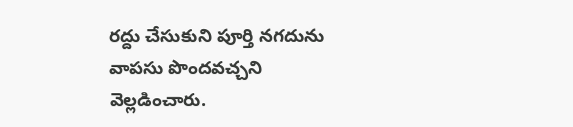రద్దు చేసుకుని పూర్తి నగదును వాపసు పొందవచ్చని వెల్లడించారు.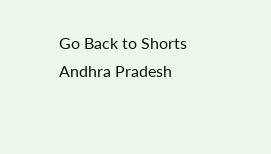Go Back to Shorts
Andhra Pradesh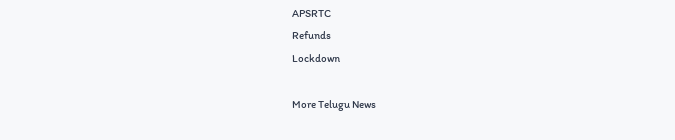APSRTC
Refunds
Lockdown

More Telugu News